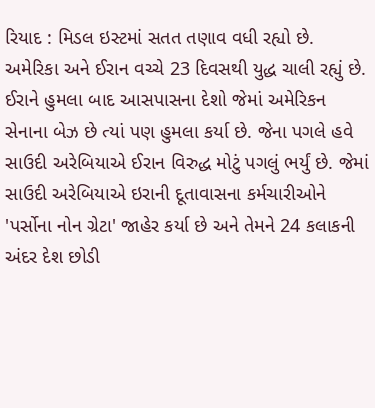રિયાદ : મિડલ ઇસ્ટમાં સતત તણાવ વધી રહ્યો છે. અમેરિકા અને ઈરાન વચ્ચે 23 દિવસથી યુદ્ધ ચાલી રહ્યું છે. ઈરાને હુમલા બાદ આસપાસના દેશો જેમાં અમેરિકન સેનાના બેઝ છે ત્યાં પણ હુમલા કર્યા છે. જેના પગલે હવે સાઉદી અરેબિયાએ ઈરાન વિરુદ્ધ મોટું પગલું ભર્યું છે. જેમાં સાઉદી અરેબિયાએ ઇરાની દૂતાવાસના કર્મચારીઓને 'પર્સોના નોન ગ્રેટા' જાહેર કર્યા છે અને તેમને 24 કલાકની અંદર દેશ છોડી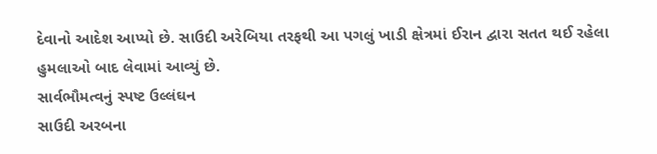દેવાનો આદેશ આપ્યો છે. સાઉદી અરેબિયા તરફથી આ પગલું ખાડી ક્ષેત્રમાં ઈરાન દ્વારા સતત થઈ રહેલા હુમલાઓ બાદ લેવામાં આવ્યું છે.
સાર્વભૌમત્વનું સ્પષ્ટ ઉલ્લંઘન
સાઉદી અરબના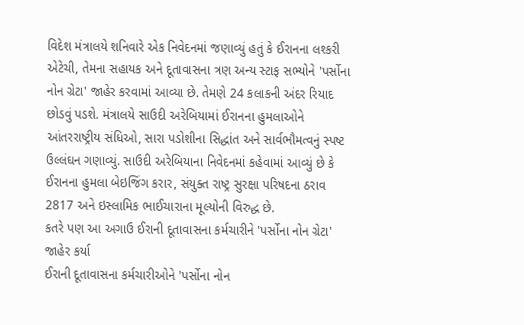વિદેશ મંત્રાલયે શનિવારે એક નિવેદનમાં જણાવ્યું હતું કે ઈરાનના લશ્કરી એટેચી, તેમના સહાયક અને દૂતાવાસના ત્રણ અન્ય સ્ટાફ સભ્યોને 'પર્સોના નોન ગ્રેટા' જાહેર કરવામાં આવ્યા છે. તેમણે 24 કલાકની અંદર રિયાદ છોડવું પડશે. મંત્રાલયે સાઉદી અરેબિયામાં ઈરાનના હુમલાઓને આંતરરાષ્ટ્રીય સંધિઓ, સારા પડોશીના સિદ્ધાંત અને સાર્વભૌમત્વનું સ્પષ્ટ ઉલ્લંઘન ગણાવ્યું. સાઉદી અરેબિયાના નિવેદનમાં કહેવામાં આવ્યું છે કે ઈરાનના હુમલા બેઇજિંગ કરાર, સંયુક્ત રાષ્ટ્ર સુરક્ષા પરિષદના ઠરાવ 2817 અને ઇસ્લામિક ભાઈચારાના મૂલ્યોની વિરુદ્ધ છે.
કતરે પણ આ અગાઉ ઈરાની દૂતાવાસના કર્મચારીને 'પર્સોના નોન ગ્રેટા' જાહેર કર્યા
ઈરાની દૂતાવાસના કર્મચારીઓને 'પર્સોના નોન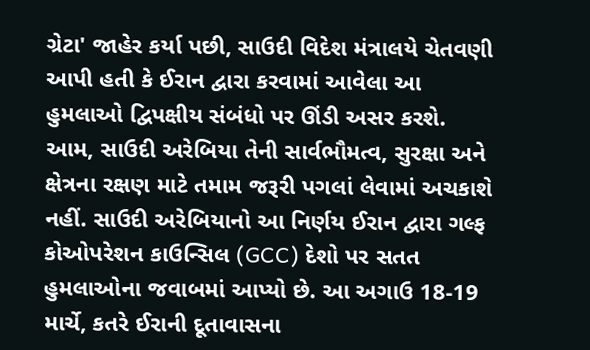ગ્રેટા' જાહેર કર્યા પછી, સાઉદી વિદેશ મંત્રાલયે ચેતવણી આપી હતી કે ઈરાન દ્વારા કરવામાં આવેલા આ હુમલાઓ દ્વિપક્ષીય સંબંધો પર ઊંડી અસર કરશે. આમ, સાઉદી અરેબિયા તેની સાર્વભૌમત્વ, સુરક્ષા અને ક્ષેત્રના રક્ષણ માટે તમામ જરૂરી પગલાં લેવામાં અચકાશે નહીં. સાઉદી અરેબિયાનો આ નિર્ણય ઈરાન દ્વારા ગલ્ફ કોઓપરેશન કાઉન્સિલ (GCC) દેશો પર સતત હુમલાઓના જવાબમાં આપ્યો છે. આ અગાઉ 18-19 માર્ચે, કતરે ઈરાની દૂતાવાસના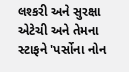લશ્કરી અને સુરક્ષા એટેચી અને તેમના સ્ટાફને 'પર્સોના નોન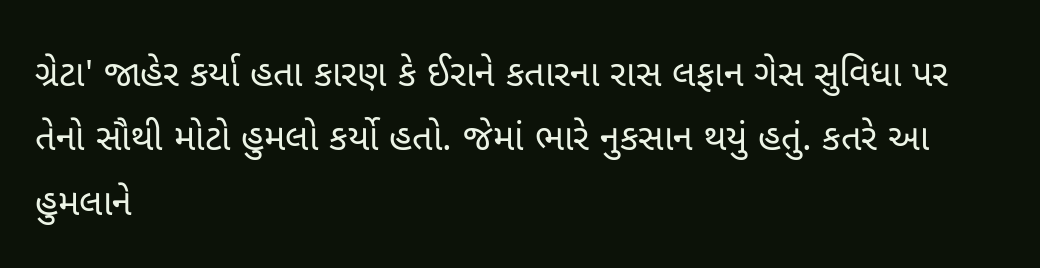ગ્રેટા' જાહેર કર્યા હતા કારણ કે ઈરાને કતારના રાસ લફાન ગેસ સુવિધા પર તેનો સૌથી મોટો હુમલો કર્યો હતો. જેમાં ભારે નુકસાન થયું હતું. કતરે આ હુમલાને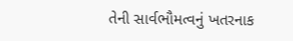તેની સાર્વભૌમત્વનું ખતરનાક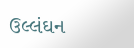ઉલ્લંઘન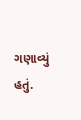ગણાવ્યું હતું.